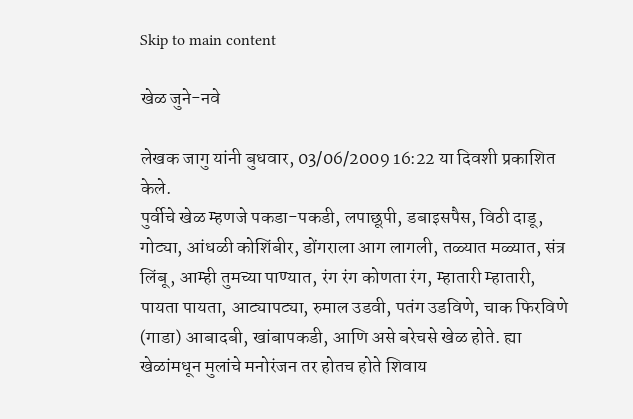Skip to main content

खेळ जुने-नवे

लेखक जागु यांनी बुधवार, 03/06/2009 16:22 या दिवशी प्रकाशित केले.
पुर्वीचे खेळ म्हणजे पकडा-पकडी, लपाछूपी, डबाइसपैस, विठी दाडू, गोट्या, आंधळी कोशिंबीर, डोंगराला आग लागली, तळ्यात मळ्यात, संत्र लिंबू, आम्ही तुमच्या पाण्यात, रंग रंग कोणता रंग, म्हातारी म्हातारी, पायता पायता, आट्यापट्या, रुमाल उडवी, पतंग उडविणे, चाक फिरविणे (गाडा) आबादबी, खांबापकडी, आणि असे बरेचसे खेळ होते. ह्या खेळांमधून मुलांचे मनोरंजन तर होतच होते शिवाय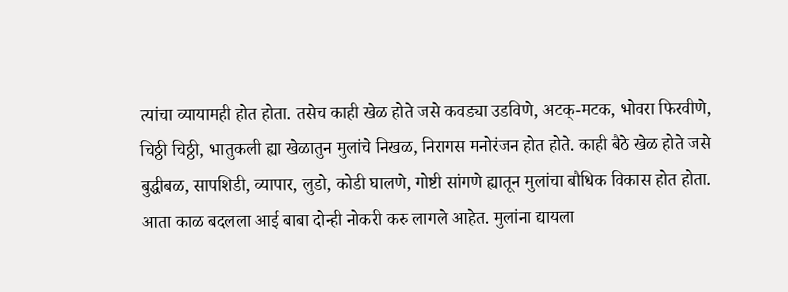त्यांचा व्यायामही होत होता. तसेच काही खेळ होते जसे कवड्या उडविणे, अटक्-मटक, भोवरा फिरवीणे, चिठ्ठी चिठ्ठी, भातुकली ह्या खेळातुन मुलांचे निखळ, निरागस मनोरंजन होत होते. काही बैठे खेळ होते जसे बुद्धीबळ, सापशिडी, व्यापार, लुडो, कोडी घालणे, गोष्टी सांगणे ह्यातून मुलांचा बौधिक विकास होत होता. आता काळ बदलला आई बाबा दोन्ही नोकरी करु लागले आहेत. मुलांना द्यायला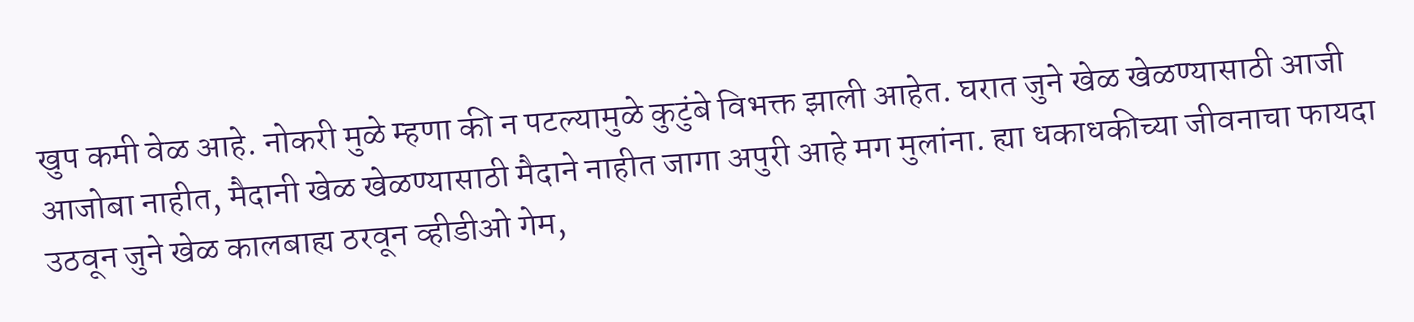खुप कमी वेळ आहे. नोकरी मुळे म्हणा की न पटल्यामुळे कुटुंबे विभक्त झाली आहेत. घरात जुने खेळ खेळण्यासाठी आजी आजोबा नाहीत, मैदानी खेळ खेळण्यासाठी मैदाने नाहीत जागा अपुरी आहे मग मुलांना. ह्या धकाधकीच्या जीवनाचा फायदा उठवून जुने खेळ कालबाह्य ठरवून व्हीडीओ गेम,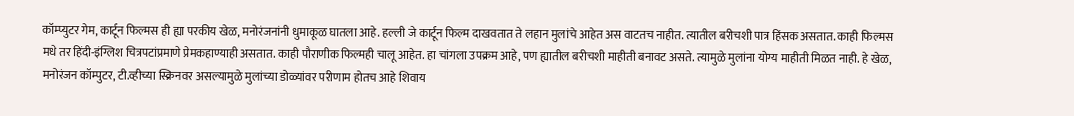कॉम्प्युटर गेम, कार्टून फिल्मस ही ह्या परकीय खेळ, मनोरंजनांनी धुमाकूळ घातला आहे. हल्ली जे कार्टून फिल्म दाखवतात ते लहान मुलांचे आहेत अस वाटतच नाहीत. त्यातील बरीचशी पात्र हिंसक असतात. काही फिल्मस मधे तर हिंदी-इंग्लिश चित्रपटांप्रमाणे प्रेमकहाण्याही असतात. काही पौराणीक फिल्मही चालू आहेत. हा चांगला उपक्रम आहे, पण ह्यातील बरीचशी माहीती बनावट असते. त्यामुळे मुलांना योग्य माहीती मिळत नाही. हे खेळ, मनोरंजन कॉम्पुटर, टी.व्हीच्या स्क्रिनवर असल्यामुळे मुलांच्या डोळ्यांवर परीणाम होतच आहे शिवाय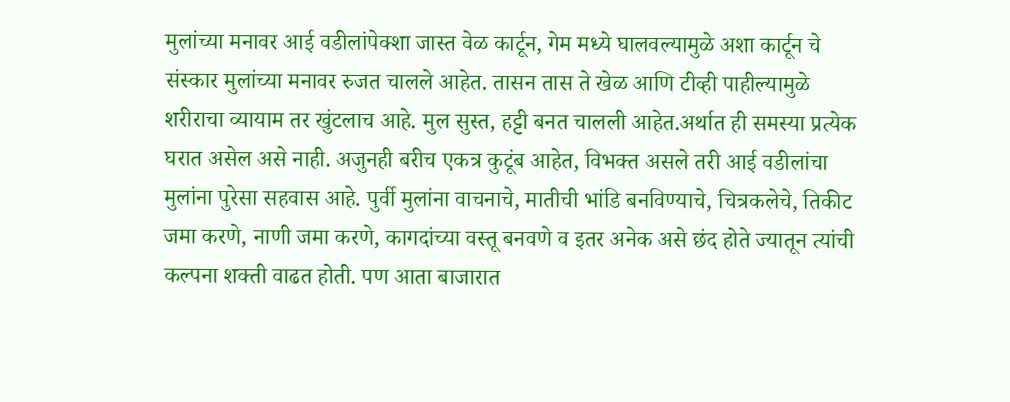मुलांच्या मनावर आई वडीलांपेक्शा जास्त वेळ कार्टून, गेम मध्ये घालवल्यामुळे अशा कार्टून चे संस्कार मुलांच्या मनावर रुजत चालले आहेत. तासन तास ते खेळ आणि टीव्ही पाहील्यामुळे शरीराचा व्यायाम तर खुंटलाच आहे. मुल सुस्त, हट्टी बनत चालली आहेत.अर्थात ही समस्या प्रत्येक घरात असेल असे नाही. अजुनही बरीच एकत्र कुटूंब आहेत, विभक्त असले तरी आई वडीलांचा मुलांना पुरेसा सहवास आहे. पुर्वी मुलांना वाचनाचे, मातीची भांडि बनविण्याचे, चित्रकलेचे, तिकीट जमा करणे, नाणी जमा करणे, कागदांच्या वस्तू बनवणे व इतर अनेक असे छंद होते ज्यातून त्यांची कल्पना शक्ती वाढत होती. पण आता बाजारात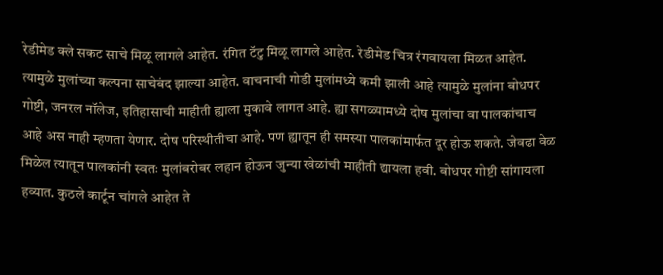रेडीमेड क्ले सकट साचे मिळू लागले आहेत. रंगित टॅटु मिळू लागले आहेत. रेडीमेड चित्र रंगवायला मिळत आहेत. त्यामुळे मुलांच्या कल्पना साचेबंद झाल्या आहेत. वाचनाची गोडी मुलांमध्ये कमी झाली आहे त्यामुळे मुलांना बोधपर गोष्टी, जनरल नॉलेज, इतिहासाची माहीती ह्याला मुकावे लागत आहे. ह्या सगळ्यामध्ये दोष मुलांचा वा पालकांचाच आहे अस नाही म्हणता येणार. दोष परिस्थीतीचा आहे. पण ह्यातून ही समस्या पालकांमार्फत दूर होऊ शकते. जेवढा वेळ मिळेल त्यातून पालकांनी स्वतः मुलांबरोबर लहान होऊन जुन्या खेळांची माहीती द्यायला हवी. बोधपर गोष्टी सांगायला हव्यात. कुठले कार्टून चांगले आहेत ते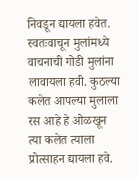निवडून द्यायला हवेत. स्वतःवाचून मुलांमध्ये वाचनाची गोडी मुलांना लावायला हवी. कुठल्या कलेत आपल्या मुलाला रस आहे हे ओळखून त्या कलेत त्याला प्रोत्साहन द्यायला हवे.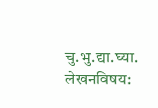चु.भु.द्या.घ्या.
लेखनविषय: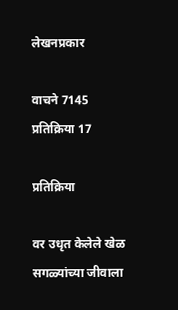लेखनप्रकार

वाचने 7145
प्रतिक्रिया 17

प्रतिक्रिया

वर उधृत केलेले खेळ सगळ्यांच्या जीवाला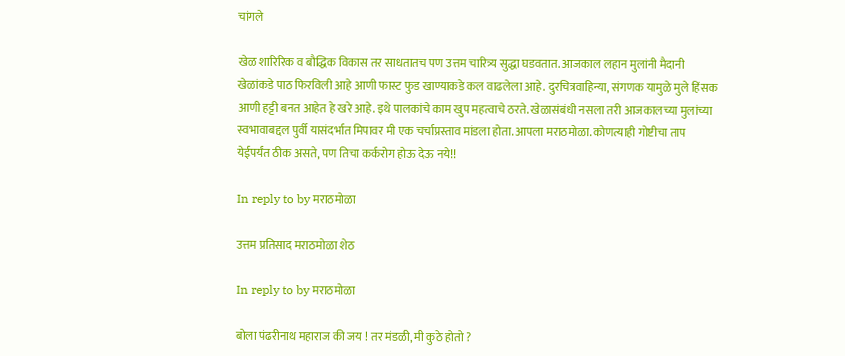चांगले

खेळ शारिरिक व बौद्धिक विकास तर साधतातच पण उत्तम चारित्र्य सुद्धा घडवतात. आजकाल लहान मुलांनी मैदानी खेळांकडे पाठ फिरविली आहे आणी फास्ट फुड खाण्याकडे कल वाढलेला आहे. दुरचित्रवाहिन्या, संगणक यामुळे मुले हिंसक आणी हट्टी बनत आहेत हे खरे आहे. इथे पालकांचे काम खुप महत्वाचे ठरते. खेळासंबंधी नसला तरी आजकालच्या मुलांच्या स्वभावाबद्दल पुर्वी यासंदर्भात मिपावर मी एक चर्चाप्रस्ताव मांडला होता. आपला मराठमोळा. कोणत्याही गोष्टीचा ताप येईपर्यंत ठीक असते, पण तिचा कर्करोग होऊ देऊ नये!!

In reply to by मराठमोळा

उत्तम प्रतिसाद मराठमोळा शेठ

In reply to by मराठमोळा

बोला पंढरीनाथ महाराज की जय ! तर मंडळी, मी कुठे होतो ?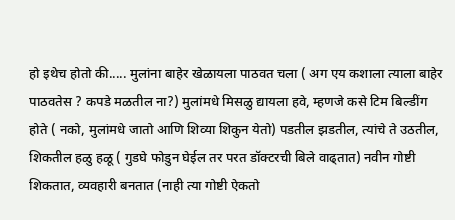हो इथेच होतो की..... मुलांना बाहेर खेळायला पाठवत चला ( अग एय कशाला त्याला बाहेर पाठवतेस ? कपडे मळतील ना?) मुलांमधे मिसळु द्यायला हवे, म्हणजे कसे टिम बिल्डींग होते ( नको, मुलांमधे जातो आणि शिव्या शिकुन येतो) पडतील झडतील, त्यांचे ते उठतील, शिकतील हळु हळू ( गुडघे फोडुन घेईल तर परत डॉक्टरची बिले वाढ्तात) नवीन गोष्टी शिकतात, व्यवहारी बनतात (नाही त्या गोष्टी ऐकतो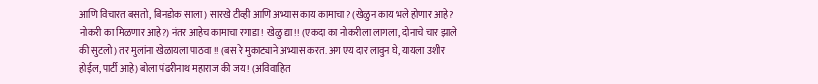आणि विचारत बसतो, बिनडोक साला) सारखे टीव्ही आणि अभ्यास काय कामाचा? (खेळुन काय भले होणार आहे? नोकरी का मिळणार आहे?) नंतर आहेच कामाचा रगाडा ! खेळु द्या!! (एकदा का नोकरीला लागला, दोनाचे चार झाले की सुटलो) तर मुलांना खेळायला पाठवा !! (बस रे मुकाट्याने अभ्यास करत. अग एय दार लावुन घे, यायला उशीर होईल, पार्टी आहे) बोला पंढरीनाथ महाराज की जय ! (अविवाहित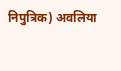निपुत्रिक) अवलिया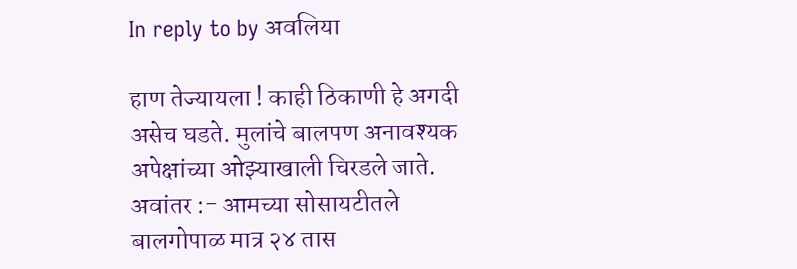In reply to by अवलिया

हाण तेज्यायला ! काही ठिकाणी हे अगदी असेच घडते. मुलांचे बालपण अनावश्यक अपेक्षांच्या ओझ्याखाली चिरडले जाते. अवांतर :- आमच्या सोसायटीतले बालगोपाळ मात्र २४ तास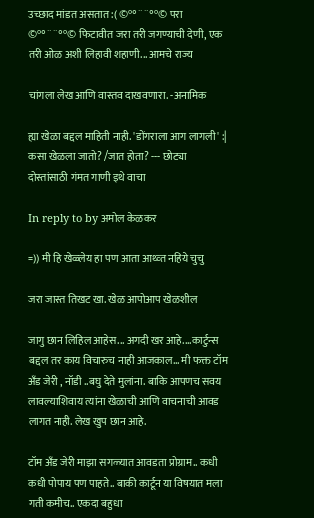उच्छाद मांडत असतात :( ©º°¨¨°º© परा ©º°¨¨°º© फिटावीत जरा तरी जगण्याची देणी, एक तरी ओळ अशी लिहावी शहाणी... आमचे राज्य

चांगला लेख आणि वास्तव दाखवणारा. -अनामिक

ह्या खेळा बद्दल माहिती नाही. 'डोंगराला आग लागली' :| कसा खेळला जातो? /जात होता? --- छोट्या दोस्तांसाठी गंमत गाणी इथे वाचा

In reply to by अमोल केळकर

=)) मी हि खेळ्लेय हा पण आता आथ्व्त नहिये चुचु

जरा जास्त तिखट खा. खेळ आपोआप खेळशील

जागु छान लिहिल आहेस... अगदी खर आहे....कार्टुन्स बद्दल तर काय विचारुच नाही आजकाल... मी फक्त टॉम अँड जेरी , नॉडी ..बघु देते मुलांना. बाकि आपणच सवय लावल्याशिवाय त्यांना खेळाची आणि वाचनाची आवड लागत नाही. लेख खुप छान आहे.

टॉम अँड जेरी माझा सगळ्यात आवडता प्रोग्राम.. कधी कधी पोपाय पण पाहते.. बाकी कार्टून या विषयात मला गती कमीच.. एकदा बहुधा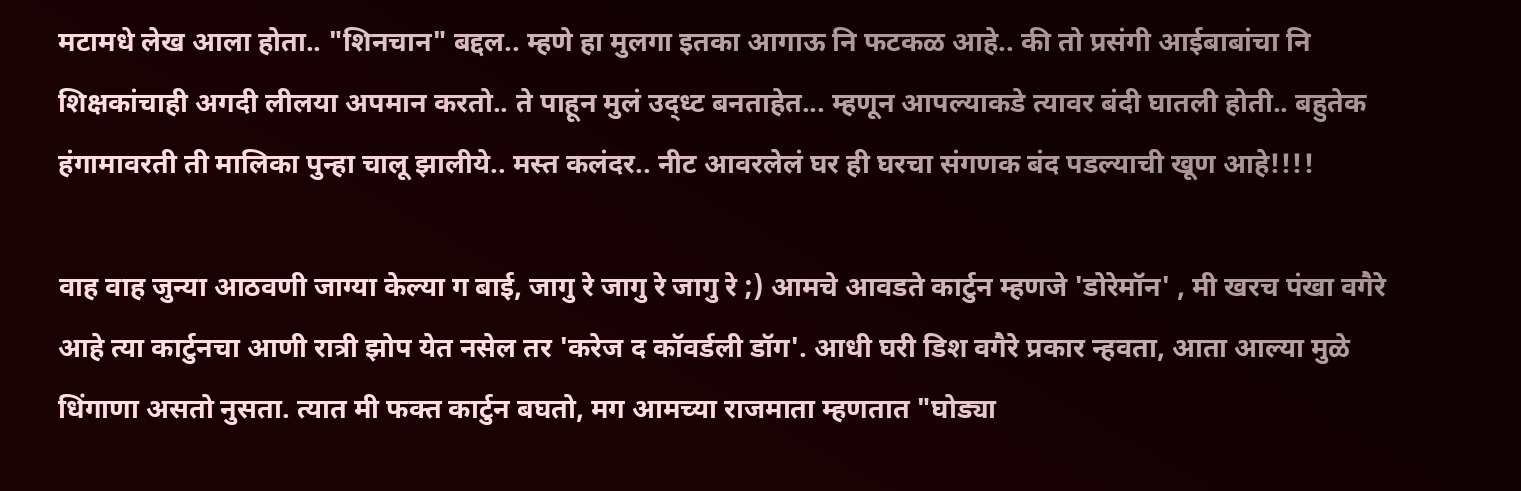मटामधे लेख आला होता.. "शिनचान" बद्दल.. म्हणे हा मुलगा इतका आगाऊ नि फटकळ आहे.. की तो प्रसंगी आईबाबांचा नि शिक्षकांचाही अगदी लीलया अपमान करतो.. ते पाहून मुलं उद्ध्ट बनताहेत... म्हणून आपल्याकडे त्यावर बंदी घातली होती.. बहुतेक हंगामावरती ती मालिका पुन्हा चालू झालीये.. मस्त कलंदर.. नीट आवरलेलं घर ही घरचा संगणक बंद पडल्याची खूण आहे!!!!

वाह वाह जुन्या आठवणी जाग्या केल्या ग बाई, जागु रे जागु रे जागु रे ;) आमचे आवडते कार्टुन म्हणजे 'डोरेमॉन' , मी खरच पंखा वगैरे आहे त्या कार्टुनचा आणी रात्री झोप येत नसेल तर 'करेज द कॉवर्डली डॉग'. आधी घरी डिश वगैरे प्रकार न्हवता, आता आल्या मुळे धिंगाणा असतो नुसता. त्यात मी फक्त कार्टुन बघतो, मग आमच्या राजमाता म्हणतात "घोड्या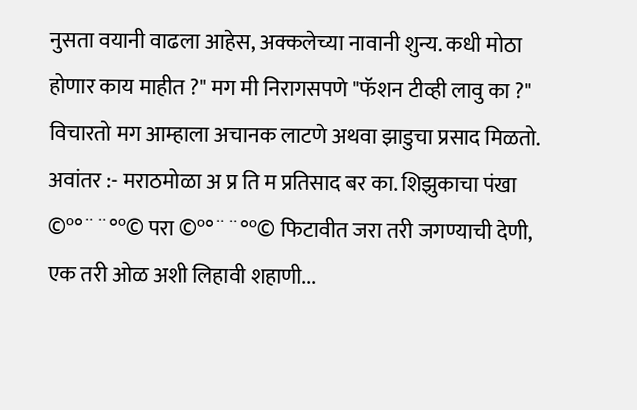नुसता वयानी वाढला आहेस, अक्कलेच्या नावानी शुन्य. कधी मोठा होणार काय माहीत ?" मग मी निरागसपणे "फॅशन टीव्ही लावु का ?" विचारतो मग आम्हाला अचानक लाटणे अथवा झाडुचा प्रसाद मिळतो. अवांतर :- मराठमोळा अ प्र ति म प्रतिसाद बर का. शिझुकाचा पंखा ©º°¨¨°º© परा ©º°¨¨°º© फिटावीत जरा तरी जगण्याची देणी, एक तरी ओळ अशी लिहावी शहाणी...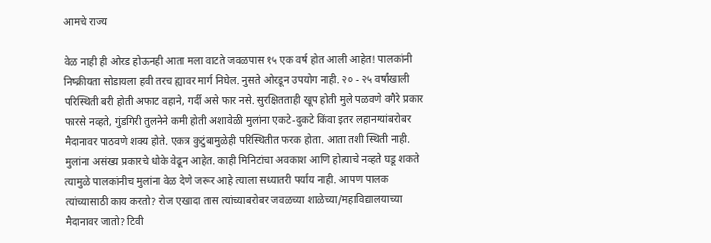आमचे राज्य

वेळ नाही ही ओरड होऊनही आता मला वाटते जवळपास १५ एक वर्ष होत आली आहेत! पालकांनी निष्क्रीयता सोडायला हवी तरच ह्यावर मार्ग निघेल. नुसते ओरडून उपयोग नाही. २० - २५ वर्षांखाली परिस्थिती बरी होती अफाट वहाने, गर्दी असे फार नसे. सुरक्षितताही खूप होती मुले पळवणे वगैरे प्रकार फारसे नव्हते, गुंडगिरी तुलनेने कमी होती अशावेळी मुलांना एकटे-दुकटे किंवा इतर लहानग्यांबरोबर मैदानावर पाठवणे शक्य होते. एकत्र कुटुंबामुळेही परिस्थितीत फरक होता. आता तशी स्थिती नाही. मुलांना असंख्य प्रकारचे धोके वेढून आहेत. काही मिनिटांचा अवकाश आणि होत्याचे नव्हते घडू शकते त्यामुळे पालकांनीच मुलांना वेळ देणे जरूर आहे त्याला सध्यातरी पर्याय नाही. आपण पालक त्यांच्यासाठी काय करतो? रोज एखादा तास त्यांच्याबरोबर जवळच्या शाळेच्या/महाविद्यालयाच्या मैदानावर जातो? टिवी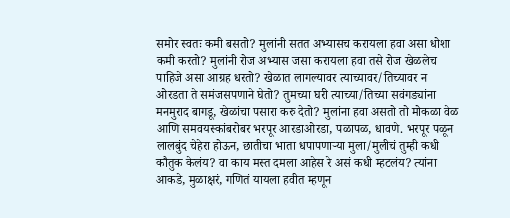समोर स्वतः कमी बसतो? मुलांनी सतत अभ्यासच करायला हवा असा धोशा कमी करतो? मुलांनी रोज अभ्यास जसा करायला हवा तसे रोज खेळलेच पाहिजे असा आग्रह धरतो? खेळात लागल्यावर त्याच्यावर/तिच्यावर न ओरडता ते समंजसपणाने घेतो? तुमच्या घरी त्याच्या/तिच्या सवंगड्यांना मनमुराद बागडू, खेळांचा पसारा करु देतो? मुलांना हवा असतो तो मोकळा वेळ आणि समवयस्कांबरोबर भरपूर आरडाओरडा, पळापळ, धावणे. भरपूर पळून लालबुंद चेहेरा होऊन, छातीचा भाता धपापणार्‍या मुला/मुलीचं तुम्ही कधी कौतुक केलंय? वा काय मस्त दमला आहेस रे असं कधी म्हटलंय? त्यांना आकडे, मुळाक्षरं, गणितं यायला हवीत म्हणून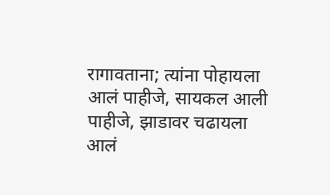रागावताना; त्यांना पोहायला आलं पाहीजे, सायकल आली पाहीजे, झाडावर चढायला आलं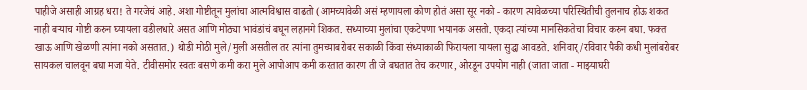पाहीजे असाही आग्रह धरा! ते गरजेचं आहे. अशा गोष्टीतून मुलांचा आत्मविश्वास वाढतो (आमच्यावेळी असं म्हणायला कोण होतं असा सूर नको - कारण त्यावेळच्या परिस्थितीची तुलनाच होऊ शकत नाही बर्‍याच गोष्टी करुन घ्यायला वडीलधारे असत आणि मोठ्या भावंडांचं बघून लहानगे शिकत. सध्याच्या मुलांचा एकटेपणा भयानक असतो. एकदा त्यांच्या मानसिकतेचा विचार करुन बघा. फक्त खाऊ आणि खेळणी त्यांना नको असतात.) थोडी मोठी मुले/मुली असतील तर त्यांना तुमच्याबरोबर सकाळी किंवा संध्याकाळी फिरायला यायला सुद्धा आवडते. शनिवार्/रविवार पैकी कधी मुलांबरोबर सायकल चालवून बघा मजा येते. टीवीसमोर स्वतः बसणे कमी करा मुले आपोआप कमी करतात कारण ती जे बघतात तेच करणार, ओरडून उपयोग नाही (जाता जाता - माझ्याघरी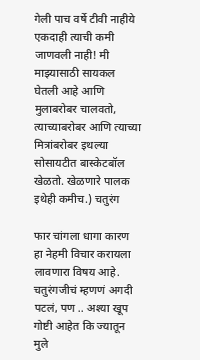गेली पाच वर्षे टीवी नाहीये एकदाही त्याची कमी जाणवली नाही! मी माझ्यासाठी सायकल घेतली आहे आणि मुलाबरोबर चालवतो, त्याच्याबरोबर आणि त्याच्या मित्रांबरोबर इथल्या सोसायटीत बास्केटबॉल खेळतो. खेळणारे पालक इथेही कमीच.) चतुरंग

फार चांगला धागा कारण हा नेहमी विचार करायला लावणारा विषय आहे. चतुरंगजीचं म्हणणं अगदी पटलं, पण .. अश्या खूप गोष्टी आहेत कि ज्यातून मुले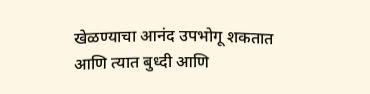खेळण्याचा आनंद उपभोगू शकतात आणि त्यात बुध्दी आणि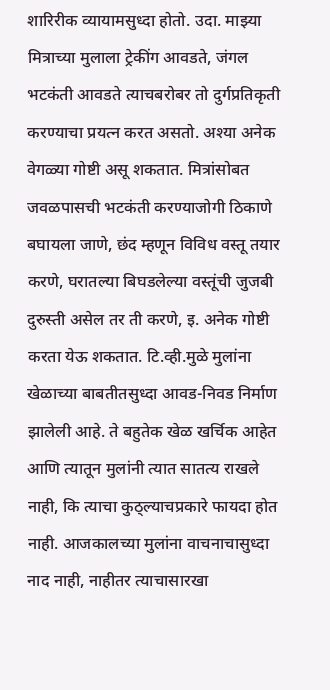शारिरीक व्यायामसुध्दा होतो. उदा. माझ्या मित्राच्या मुलाला ट्रेकींग आवडते, जंगल भटकंती आवडते त्याचबरोबर तो दुर्गप्रतिकृती करण्याचा प्रयत्न करत असतो. अश्या अनेक वेगळ्या गोष्टी असू शकतात. मित्रांसोबत जवळपासची भटकंती करण्याजोगी ठिकाणे बघायला जाणे, छंद म्हणून विविध वस्तू तयार करणे, घरातल्या बिघडलेल्या वस्तूंची जुजबी दुरुस्ती असेल तर ती करणे, इ. अनेक गोष्टी करता येऊ शकतात. टि.व्ही.मुळे मुलांना खेळाच्या बाबतीतसुध्दा आवड-निवड निर्माण झालेली आहे. ते बहुतेक खेळ खर्चिक आहेत आणि त्यातून मुलांनी त्यात सातत्य राखले नाही, कि त्याचा कुठ्ल्याचप्रकारे फायदा होत नाही. आजकालच्या मुलांना वाचनाचासुध्दा नाद नाही, नाहीतर त्याचासारखा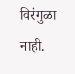विरंगुळा नाही.